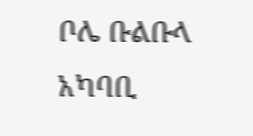ቦሌ ቡልቡላ አካባቢ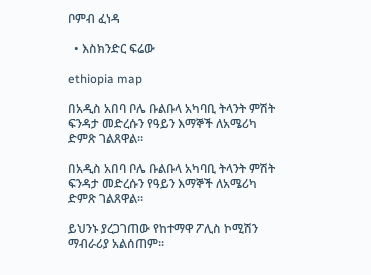ቦምብ ፈነዳ

  • እስክንድር ፍሬው

ethiopia map

በአዲስ አበባ ቦሌ ቡልቡላ አካባቢ ትላንት ምሽት ፍንዳታ መድረሱን የዓይን እማኞች ለአሜሪካ ድምጽ ገልጸዋል።

በአዲስ አበባ ቦሌ ቡልቡላ አካባቢ ትላንት ምሽት ፍንዳታ መድረሱን የዓይን እማኞች ለአሜሪካ ድምጽ ገልጸዋል።

ይህንኑ ያረጋገጠው የከተማዋ ፖሊስ ኮሚሽን ማብራሪያ አልሰጠም።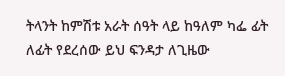ትላንት ከምሽቱ አራት ሰዓት ላይ ከዓለም ካፌ ፊት ለፊት የደረሰው ይህ ፍንዳታ ለጊዜው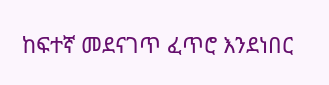ከፍተኛ መደናገጥ ፈጥሮ እንደነበር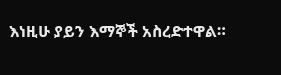እነዚሁ ያይን እማኞች አስረድተዋል።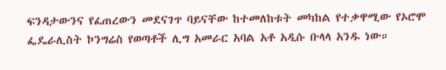ፍንዳታውንና የፈጠረውን መደናገጥ ባይናቸው ከተመለከቱት መካከል የተቃዋሚው የኦሮሞ ፌዴራሊስት ኮንግሬስ የወጣቶች ሊግ አመራር አባል አቶ አዲሱ ቡላላ አንዱ ነው።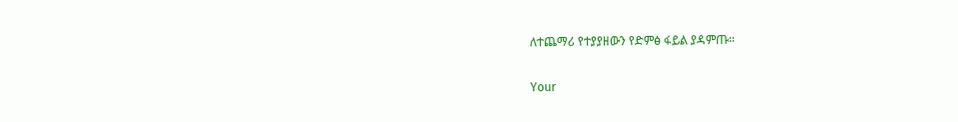ለተጨማሪ የተያያዘውን የድምፅ ፋይል ያዳምጡ።

Your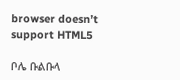browser doesn’t support HTML5

ቦሌ ቡልቡላ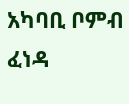አካባቢ ቦምብ ፈነዳ